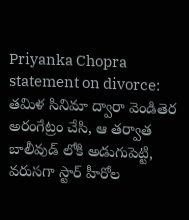Priyanka Chopra statement on divorce: తమిళ సినిమా ద్వారా వెండితెర అరంగేట్రం చేసి, ఆ తర్వాత బాలీవుడ్ లోకి అడుగుపెట్టి, వరుసగా స్టార్ హీరోల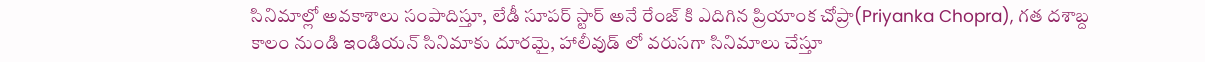సినిమాల్లో అవకాశాలు సంపాదిస్తూ, లేడీ సూపర్ స్టార్ అనే రేంజ్ కి ఎదిగిన ప్రియాంక చోప్రా(Priyanka Chopra), గత దశాబ్ద కాలం నుండి ఇండియన్ సినిమాకు దూరమై, హాలీవుడ్ లో వరుసగా సినిమాలు చేస్తూ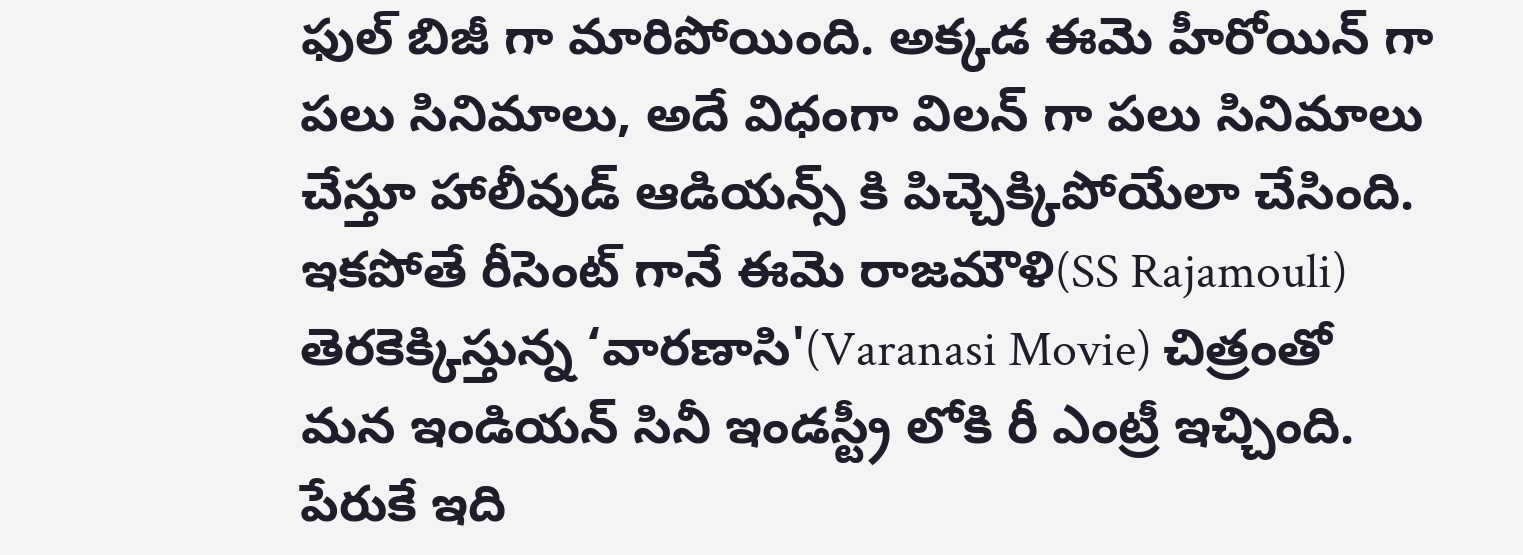ఫుల్ బిజీ గా మారిపోయింది. అక్కడ ఈమె హీరోయిన్ గా పలు సినిమాలు, అదే విధంగా విలన్ గా పలు సినిమాలు చేస్తూ హాలీవుడ్ ఆడియన్స్ కి పిచ్చెక్కిపోయేలా చేసింది. ఇకపోతే రీసెంట్ గానే ఈమె రాజమౌళి(SS Rajamouli) తెరకెక్కిస్తున్న ‘వారణాసి'(Varanasi Movie) చిత్రంతో మన ఇండియన్ సినీ ఇండస్ట్రీ లోకి రీ ఎంట్రీ ఇచ్చింది. పేరుకే ఇది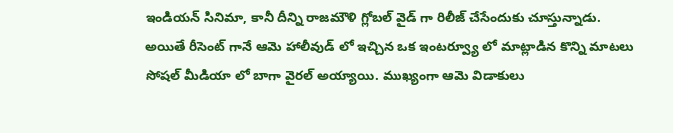ఇండియన్ సినిమా, కానీ దీన్ని రాజమౌళి గ్లోబల్ వైడ్ గా రిలీజ్ చేసేందుకు చూస్తున్నాడు.
అయితే రీసెంట్ గానే ఆమె హాలీవుడ్ లో ఇచ్చిన ఒక ఇంటర్వ్యూ లో మాట్లాడిన కొన్ని మాటలు సోషల్ మీడియా లో బాగా వైరల్ అయ్యాయి. ముఖ్యంగా ఆమె విడాకులు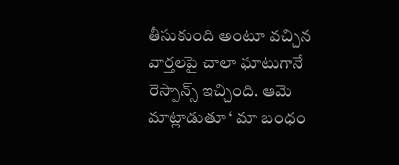తీసుకుంది అంటూ వచ్చిన వార్తలపై చాలా ఘాటుగానే రెస్పాన్స్ ఇచ్చింది. ఆమె మాట్లాడుతూ ‘ మా బంధం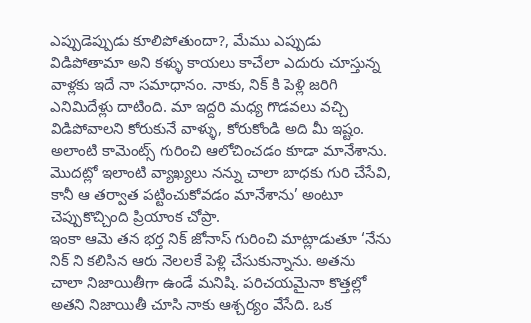ఎప్పుడెప్పుడు కూలిపోతుందా?, మేము ఎప్పుడు విడిపోతామా అని కళ్ళు కాయలు కాచేలా ఎదురు చూస్తున్న వాళ్లకు ఇదే నా సమాధానం. నాకు, నిక్ కి పెళ్లి జరిగి ఎనిమిదేళ్లు దాటింది. మా ఇద్దరి మధ్య గొడవలు వచ్చి విడిపోవాలని కోరుకునే వాళ్ళు, కోరుకోండి అది మీ ఇష్టం. అలాంటి కామెంట్స్ గురించి ఆలోచించడం కూడా మానేశాను. మొదట్లో ఇలాంటి వ్యాఖ్యలు నన్ను చాలా బాధకు గురి చేసేవి, కానీ ఆ తర్వాత పట్టించుకోవడం మానేశాను’ అంటూ చెప్పుకొచ్చింది ప్రియాంక చోప్రా.
ఇంకా ఆమె తన భర్త నిక్ జోనాస్ గురించి మాట్లాడుతూ ‘నేను నిక్ ని కలిసిన ఆరు నెలలకే పెళ్లి చేసుకున్నాను. అతను చాలా నిజాయితీగా ఉండే మనిషి. పరిచయమైనా కొత్తల్లో అతని నిజాయితీ చూసి నాకు ఆశ్చర్యం వేసేది. ఒక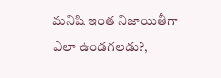మనిషి ఇంత నిజాయితీగా ఎలా ఉండగలడు?,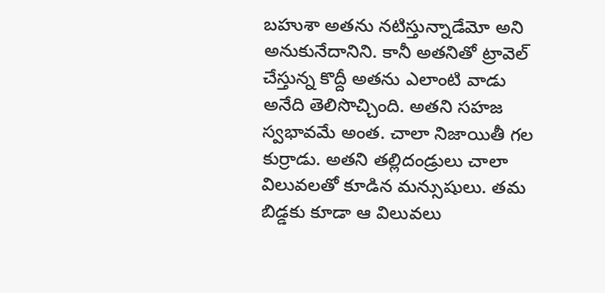బహుశా అతను నటిస్తున్నాడేమో అని అనుకునేదానిని. కానీ అతనితో ట్రావెల్ చేస్తున్న కొద్దీ అతను ఎలాంటి వాడు అనేది తెలిసొచ్చింది. అతని సహజ స్వభావమే అంత. చాలా నిజాయితీ గల కుర్రాడు. అతని తల్లిదండ్రులు చాలా విలువలతో కూడిన మన్సుషులు. తమ బిడ్డకు కూడా ఆ విలువలు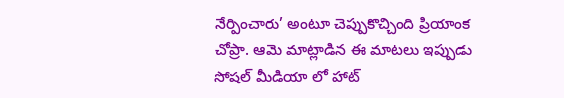నేర్పించారు’ అంటూ చెప్పుకొచ్చింది ప్రియాంక చోప్రా. ఆమె మాట్లాడిన ఈ మాటలు ఇప్పుడు సోషల్ మీడియా లో హాట్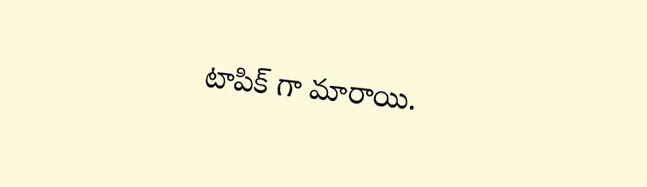టాపిక్ గా మారాయి.